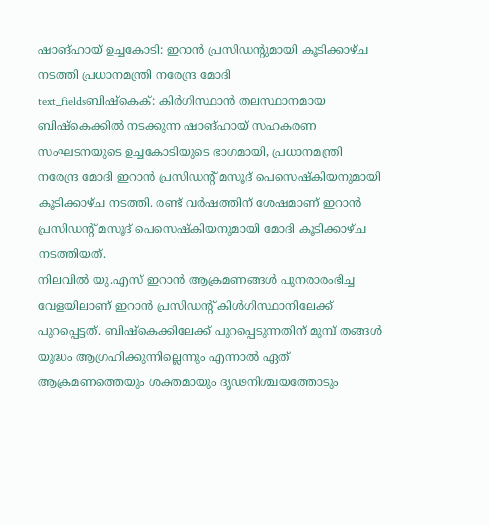ഷാങ്ഹായ് ഉച്ചകോടി: ഇറാൻ പ്രസിഡന്റുമായി കൂടിക്കാഴ്ച നടത്തി പ്രധാനമന്ത്രി നരേന്ദ്ര മോദി
text_fieldsബിഷ്കെക്: കിർഗിസ്ഥാൻ തലസ്ഥാനമായ ബിഷ്കെക്കിൽ നടക്കുന്ന ഷാങ്ഹായ് സഹകരണ സംഘടനയുടെ ഉച്ചകോടിയുടെ ഭാഗമായി, പ്രധാനമന്ത്രി നരേന്ദ്ര മോദി ഇറാൻ പ്രസിഡന്റ് മസൂദ് പെസെഷ്കിയനുമായി കൂടിക്കാഴ്ച നടത്തി. രണ്ട് വർഷത്തിന് ശേഷമാണ് ഇറാൻ പ്രസിഡന്റ് മസൂദ് പെസെഷ്കിയനുമായി മോദി കൂടിക്കാഴ്ച നടത്തിയത്.
നിലവിൽ യു.എസ് ഇറാൻ ആക്രമണങ്ങൾ പുനരാരംഭിച്ച വേളയിലാണ് ഇറാൻ പ്രസിഡന്റ് കിൾഗിസ്ഥാനിലേക്ക് പുറപ്പെട്ടത്. ബിഷ്കെക്കിലേക്ക് പുറപ്പെടുന്നതിന് മുമ്പ് തങ്ങൾ യുദ്ധം ആഗ്രഹിക്കുന്നില്ലെന്നും എന്നാൽ ഏത് ആക്രമണത്തെയും ശക്തമായും ദൃഢനിശ്ചയത്തോടും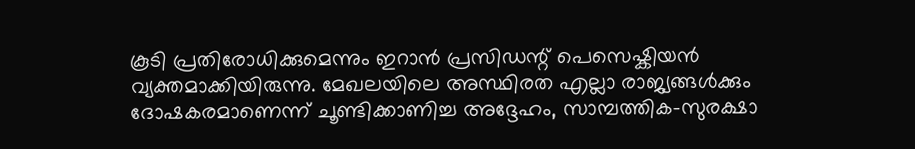കൂടി പ്രതിരോധിക്കുമെന്നും ഇറാൻ പ്രസിഡന്റ് പെസെഷ്കിയൻ വ്യക്തമാക്കിയിരുന്നു. മേഖലയിലെ അസ്ഥിരത എല്ലാ രാജ്യങ്ങൾക്കും ദോഷകരമാണെന്ന് ചൂണ്ടിക്കാണിച്ച അദ്ദേഹം, സാമ്പത്തിക-സുരക്ഷാ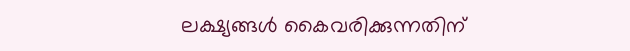ലക്ഷ്യങ്ങൾ കൈവരിക്കുന്നതിന്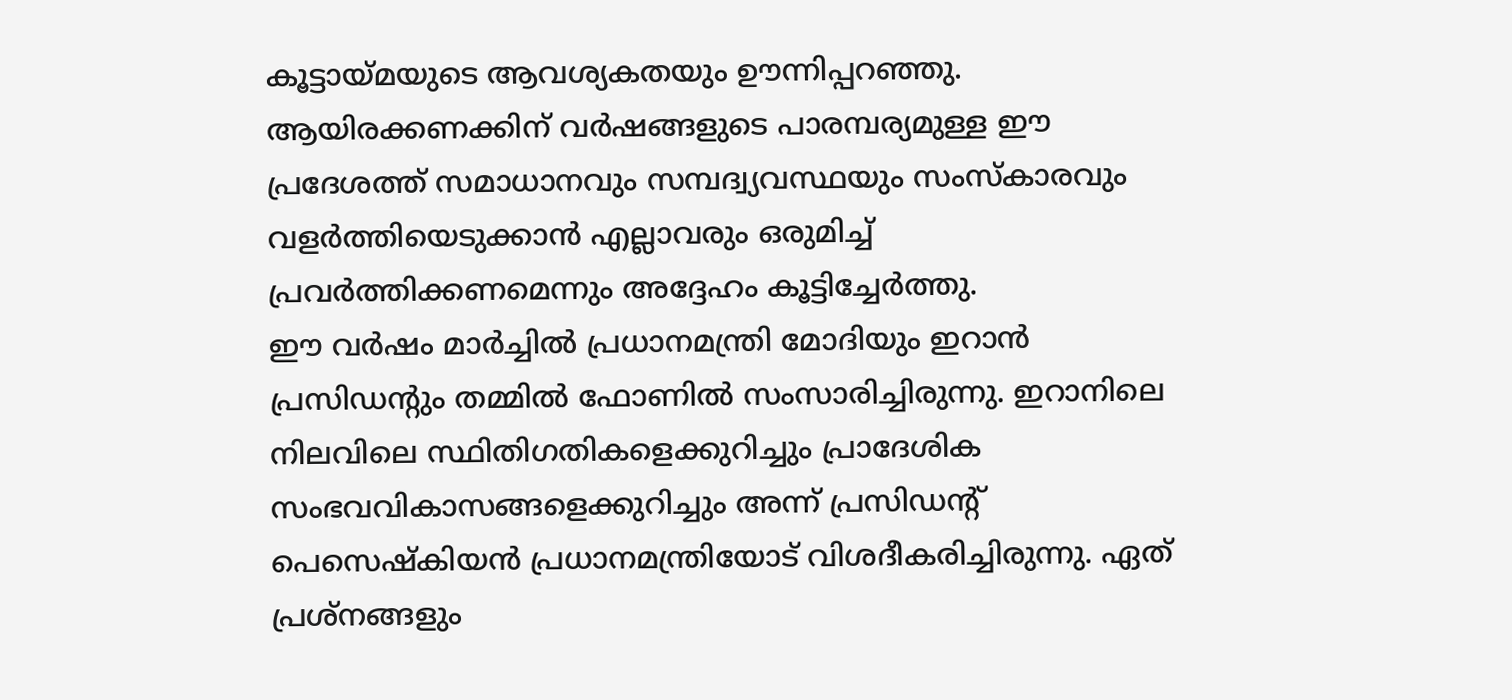കൂട്ടായ്മയുടെ ആവശ്യകതയും ഊന്നിപ്പറഞ്ഞു. ആയിരക്കണക്കിന് വർഷങ്ങളുടെ പാരമ്പര്യമുള്ള ഈ പ്രദേശത്ത് സമാധാനവും സമ്പദ്വ്യവസ്ഥയും സംസ്കാരവും വളർത്തിയെടുക്കാൻ എല്ലാവരും ഒരുമിച്ച് പ്രവർത്തിക്കണമെന്നും അദ്ദേഹം കൂട്ടിച്ചേർത്തു.
ഈ വർഷം മാർച്ചിൽ പ്രധാനമന്ത്രി മോദിയും ഇറാൻ പ്രസിഡന്റും തമ്മിൽ ഫോണിൽ സംസാരിച്ചിരുന്നു. ഇറാനിലെ നിലവിലെ സ്ഥിതിഗതികളെക്കുറിച്ചും പ്രാദേശിക സംഭവവികാസങ്ങളെക്കുറിച്ചും അന്ന് പ്രസിഡന്റ് പെസെഷ്കിയൻ പ്രധാനമന്ത്രിയോട് വിശദീകരിച്ചിരുന്നു. ഏത് പ്രശ്നങ്ങളും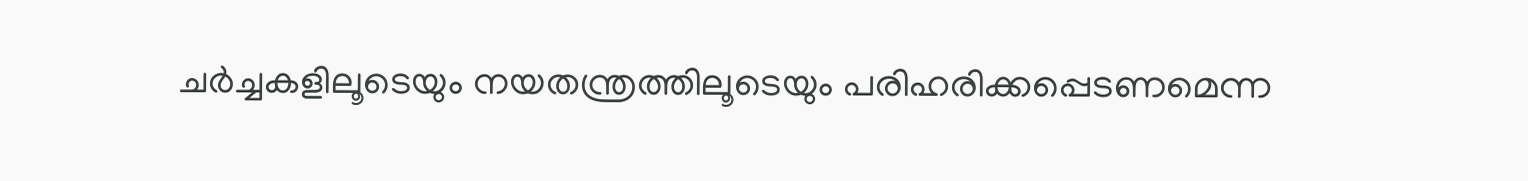ചർച്ചകളിലൂടെയും നയതന്ത്രത്തിലൂടെയും പരിഹരിക്കപ്പെടണമെന്ന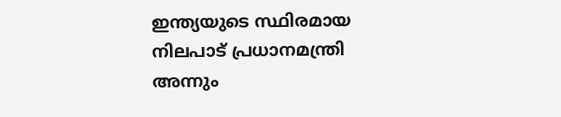ഇന്ത്യയുടെ സ്ഥിരമായ നിലപാട് പ്രധാനമന്ത്രി അന്നും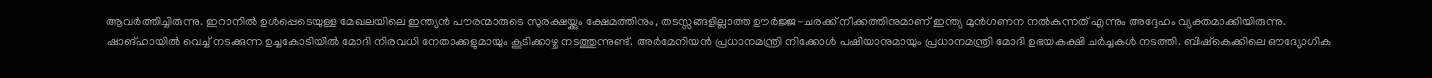ആവർത്തിച്ചിരുന്നു. ഇറാനിൽ ഉൾപ്പെടെയുള്ള മേഖലയിലെ ഇന്ത്യൻ പൗരന്മാരുടെ സുരക്ഷയ്ക്കും ക്ഷേമത്തിനും, തടസ്സങ്ങളില്ലാത്ത ഊർജ്ജ-ചരക്ക് നീക്കത്തിനുമാണ് ഇന്ത്യ മുൻഗണന നൽകുന്നത് എന്നും അദ്ദേഹം വ്യക്തമാക്കിയിരുന്നു.
ഷാങ്ഹായിൽ വെച്ച് നടക്കുന്ന ഉച്ചകോടിയിൽ മോദി നിരവധി നേതാക്കളുമായും കൂടിക്കാഴ്ച നടത്തുന്നുണ്ട്. അർമേനിയൻ പ്രധാനമന്ത്രി നിക്കോൾ പഷിയാനുമായും പ്രധാനമന്ത്രി മോദി ഉഭയകക്ഷി ചർച്ചകൾ നടത്തി. ബിഷ്കെക്കിലെ ഔദ്യോഗിക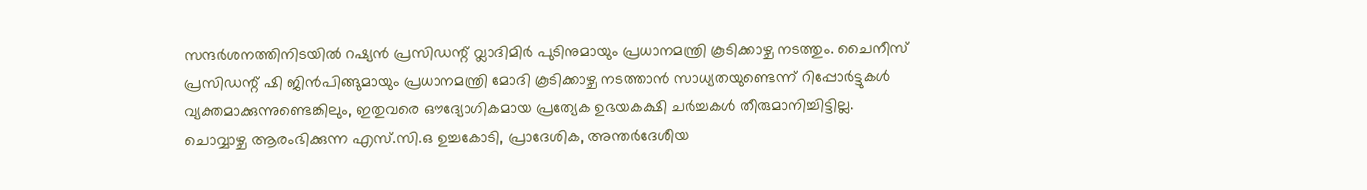സന്ദർശനത്തിനിടയിൽ റഷ്യൻ പ്രസിഡന്റ് വ്ലാദിമിർ പുടിനുമായും പ്രധാനമന്ത്രി കൂടിക്കാഴ്ച നടത്തും. ചൈനീസ് പ്രസിഡന്റ് ഷി ജിൻപിങ്ങുമായും പ്രധാനമന്ത്രി മോദി കൂടിക്കാഴ്ച നടത്താൻ സാധ്യതയുണ്ടെന്ന് റിപ്പോർട്ടുകൾ വ്യക്തമാക്കുന്നുണ്ടെങ്കിലും, ഇതുവരെ ഔദ്യോഗികമായ പ്രത്യേക ഉഭയകക്ഷി ചർച്ചകൾ തീരുമാനിച്ചിട്ടില്ല.
ചൊവ്വാഴ്ച ആരംഭിക്കുന്ന എസ്.സി.ഒ ഉച്ചകോടി, പ്രാദേശിക, അന്തർദേശീയ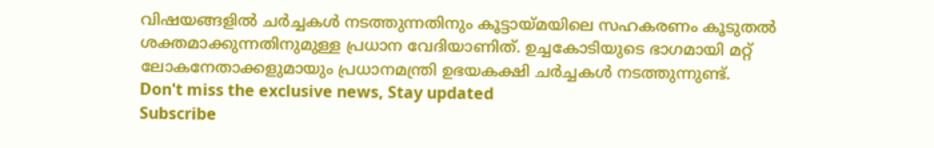വിഷയങ്ങളിൽ ചർച്ചകൾ നടത്തുന്നതിനും കൂട്ടായ്മയിലെ സഹകരണം കൂടുതൽ ശക്തമാക്കുന്നതിനുമുള്ള പ്രധാന വേദിയാണിത്. ഉച്ചകോടിയുടെ ഭാഗമായി മറ്റ് ലോകനേതാക്കളുമായും പ്രധാനമന്ത്രി ഉഭയകക്ഷി ചർച്ചകൾ നടത്തുന്നുണ്ട്.
Don't miss the exclusive news, Stay updated
Subscribe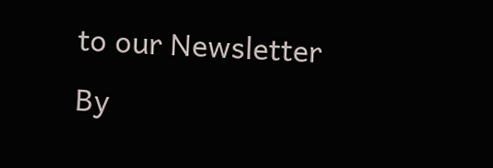to our Newsletter
By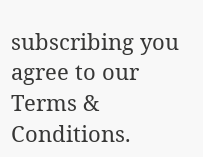subscribing you agree to our Terms & Conditions.